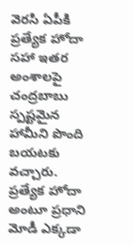వెరసి ఏపీకి ప్రత్యేక హోదా సహా ఇతర అంశాలపై చంద్రబాబు స్పష్టమైన హామీని పొంది బయటకు వచ్చారు. ప్రత్యేక హోదా అంటూ ప్రధాని మోడీ ఎక్కడా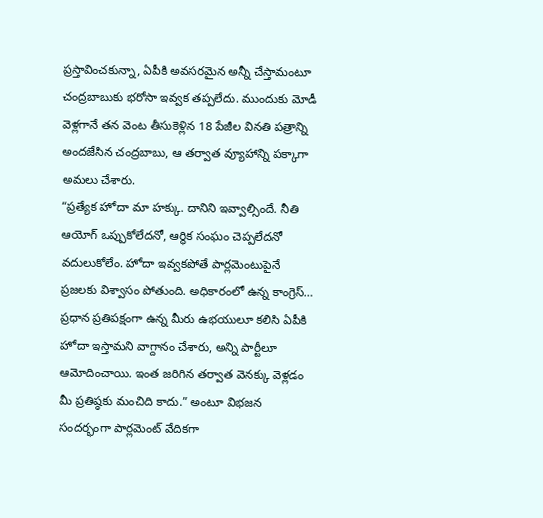ప్రస్తావించకున్నా, ఏపీకి అవసరమైన అన్నీ చేస్తామంటూ చంద్రబాబుకు భరోసా ఇవ్వక తప్పలేదు. ముందుకు మోడీ వెళ్లగానే తన వెంట తీసుకెళ్లిన 18 పేజీల వినతి పత్రాన్ని అందజేసిన చంద్రబాబు, ఆ తర్వాత వ్యూహాన్ని పక్కాగా అమలు చేశారు.
“ప్రత్యేక హోదా మా హక్కు. దానిని ఇవ్వాల్సిందే. నీతి ఆయోగ్ ఒప్పుకోలేదనో, ఆర్థిక సంఘం చెప్పలేదనో వదులుకోలేం. హోదా ఇవ్వకపోతే పార్లమెంటుపైనే ప్రజలకు విశ్వాసం పోతుంది. అధికారంలో ఉన్న కాంగ్రెస్… ప్రధాన ప్రతిపక్షంగా ఉన్న మీరు ఉభయులూ కలిసి ఏపీకి హోదా ఇస్తామని వాగ్దానం చేశారు, అన్ని పార్టీలూ ఆమోదించాయి. ఇంత జరిగిన తర్వాత వెనక్కు వెళ్లడం మీ ప్రతిష్ఠకు మంచిది కాదు.” అంటూ విభజన సందర్భంగా పార్లమెంట్ వేదికగా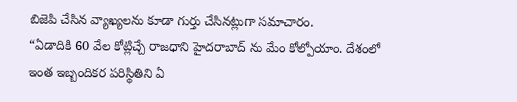బిజెపి చేసిన వ్యాఖ్యలను కూడా గుర్తు చేసినట్లుగా సమాచారం.
“ఏడాదికి 60 వేల కోట్లిచ్చే రాజధాని హైదరాబాద్ ను మేం కోల్పోయాం. దేశంలో ఇంత ఇబ్బందికర పరిస్థితిని ఏ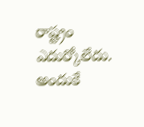రాష్ట్రం ఎదుర్కోలేదు. అందుకే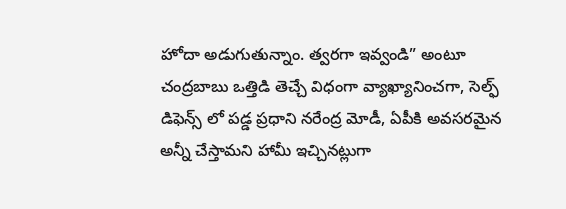హోదా అడుగుతున్నాం. త్వరగా ఇవ్వండి” అంటూ చంద్రబాబు ఒత్తిడి తెచ్చే విధంగా వ్యాఖ్యానించగా, సెల్ఫ్ డిఫెన్స్ లో పడ్డ ప్రధాని నరేంద్ర మోడీ, ఏపీకి అవసరమైన అన్నీ చేస్తామని హామీ ఇచ్చినట్లుగా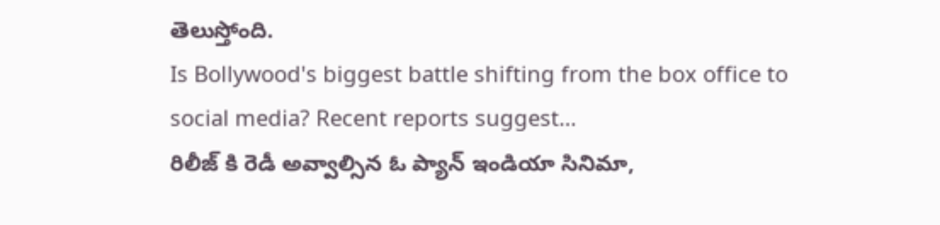తెలుస్తోంది.
Is Bollywood's biggest battle shifting from the box office to social media? Recent reports suggest…
రిలీజ్ కి రెడీ అవ్వాల్సిన ఓ ప్యాన్ ఇండియా సినిమా,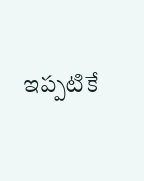ఇప్పటికే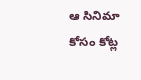ఆ సినిమా కోసం కోట్ల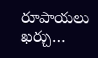రూపాయలు ఖర్చు…